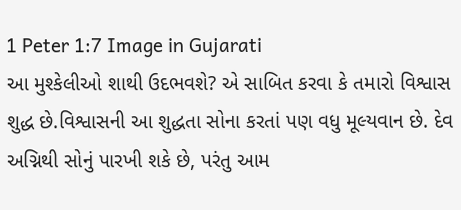1 Peter 1:7 Image in Gujarati
આ મુશ્કેલીઓ શાથી ઉદભવશે? એ સાબિત કરવા કે તમારો વિશ્વાસ શુદ્ધ છે.વિશ્વાસની આ શુદ્ધતા સોના કરતાં પણ વધુ મૂલ્યવાન છે. દેવ અગ્નિથી સોનું પારખી શકે છે, પરંતુ આમ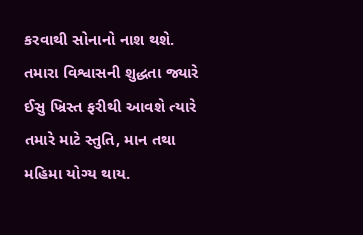કરવાથી સોનાનો નાશ થશે. તમારા વિશ્વાસની શુદ્ધતા જ્યારે ઈસુ ખ્રિસ્ત ફરીથી આવશે ત્યારે તમારે માટે સ્તુતિ, માન તથા મહિમા યોગ્ય થાય.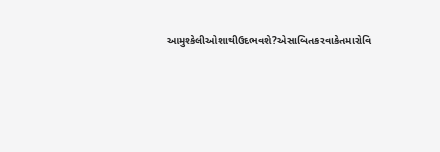આમુશ્કેલીઓશાથીઉદભવશે?એસાબિતકરવાકેતમારોવિ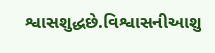શ્વાસશુદ્ધછે.વિશ્વાસનીઆશુ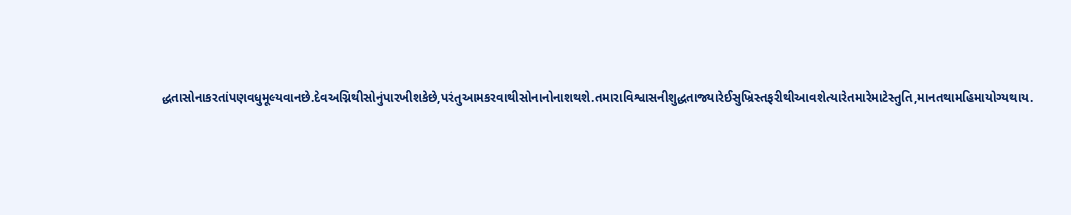દ્ધતાસોનાકરતાંપણવધુમૂલ્યવાનછે.દેવઅગ્નિથીસોનુંપારખીશકેછે,પરંતુઆમકરવાથીસોનાનોનાશથશે.તમારાવિશ્વાસનીશુદ્ધતાજ્યારેઈસુખ્રિસ્તફરીથીઆવશેત્યારેતમારેમાટેસ્તુતિ,માનતથામહિમાયોગ્યથાય.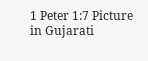1 Peter 1:7 Picture in Gujarati